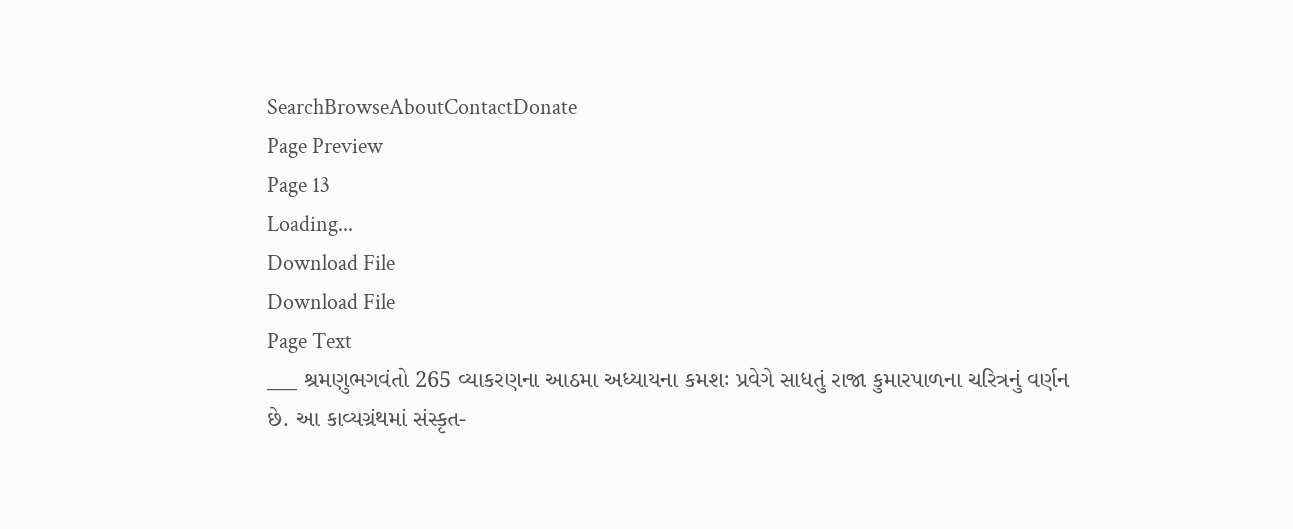SearchBrowseAboutContactDonate
Page Preview
Page 13
Loading...
Download File
Download File
Page Text
___ શ્રમણુભગવંતો 265 વ્યાકરણના આઠમા અધ્યાયના કમશઃ પ્રવેગે સાધતું રાજા કુમારપાળના ચરિત્રનું વર્ણન છે. આ કાવ્યગ્રંથમાં સંસ્કૃત-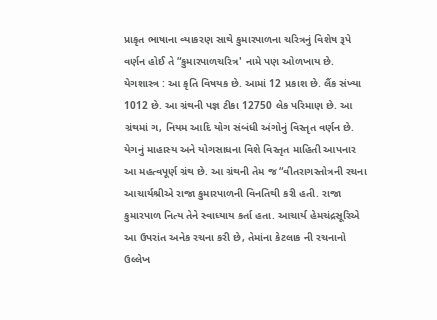પ્રાકૃત ભાષાના વ્યાકરણ સાથે કુમારપાળના ચરિત્રનું વિશેષ રૂપે વર્ણન હોઈ તે “કુમારપાળચરિત્ર' નામે પણ ઓળખાય છે. યેગશાસ્ત્ર : આ કૃતિ વિષયક છે. આમાં 12 પ્રકાશ છે. લૈંક સંખ્યા 1012 છે. આ ગ્રંથની પજ્ઞ ટીકા 12750 લેક પરિમાણ છે. આ ગ્રંથમાં ગ, નિયમ આદિ યોગ સંબંધી અંગોનું વિસ્તૃત વર્ણન છે. યેગનું માહાસ્ય અને યોગસાધના વિશે વિસ્તૃત માહિતી આપનાર આ મહત્વપૂર્ણ ગ્રંથ છે. આ ગ્રંથની તેમ જ “વીતરાગસ્તોત્રની રચના આચાર્યશ્રીએ રાજા કુમારપાળની વિનતિથી કરી હતી. રાજા કુમારપાળ નિત્ય તેને સ્વાધ્યાય કર્તા હતા. આચાર્ય હેમચંદ્રસૂરિએ આ ઉપરાંત અનેક રચના કરી છે, તેમાંના કેટલાક ની રચનાનો ઉલ્લેખ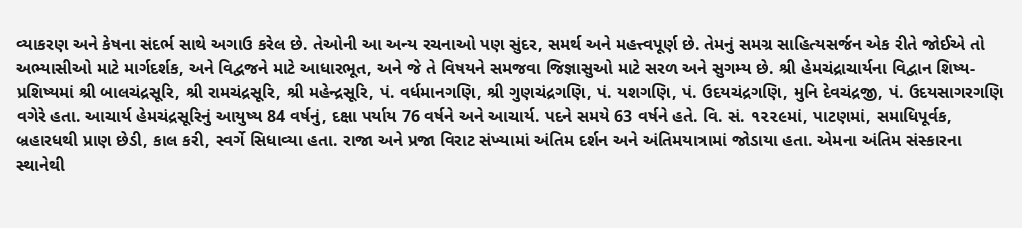વ્યાકરણ અને કેષના સંદર્ભ સાથે અગાઉ કરેલ છે. તેઓની આ અન્ય રચનાઓ પણ સુંદર, સમર્થ અને મહત્ત્વપૂર્ણ છે. તેમનું સમગ્ર સાહિત્યસર્જન એક રીતે જોઈએ તો અભ્યાસીઓ માટે માર્ગદર્શક, અને વિદ્વજને માટે આધારભૂત, અને જે તે વિષયને સમજવા જિજ્ઞાસુઓ માટે સરળ અને સુગમ્ય છે. શ્રી હેમચંદ્રાચાર્યના વિદ્વાન શિષ્ય-પ્રશિષ્યમાં શ્રી બાલચંદ્રસૂરિ, શ્રી રામચંદ્રસૂરિ, શ્રી મહેન્દ્રસૂરિ, પં. વર્ધમાનગણિ, શ્રી ગુણચંદ્રગણિ, પં. યશગણિ, પં. ઉદયચંદ્રગણિ, મુનિ દેવચંદ્રજી, પં. ઉદયસાગરગણિ વગેરે હતા. આચાર્ય હેમચંદ્રસૂરિનું આયુષ્ય 84 વર્ષનું, દક્ષા પર્યાય 76 વર્ષને અને આચાર્ય. પદને સમયે 63 વર્ષને હતે. વિ. સં. ૧૨૨૯માં, પાટણમાં, સમાધિપૂર્વક, બ્રહારધથી પ્રાણ છેડી, કાલ કરી, સ્વર્ગે સિધાવ્યા હતા. રાજા અને પ્રજા વિરાટ સંખ્યામાં અંતિમ દર્શન અને અંતિમયાત્રામાં જોડાયા હતા. એમના અંતિમ સંસ્કારના સ્થાનેથી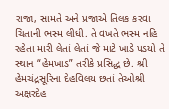રાજા, સામતે અને પ્રજાએ તિલક કરવા ચિતાની ભસ્મ લીધી. તે વખતે ભસ્મ નહિ રહેતા મારી લેતાં લેતાં જે માટે ખાડે પડયો તે સ્થાન “હેમખાડ” તરીકે પ્રસિદ્ધ છે. શ્રી હેમચંદ્રસૂરિના દેહવિલય છતાં તેઓશ્રી અક્ષરદેહ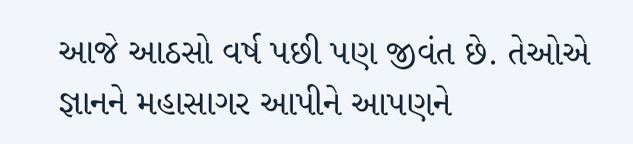આજે આઠસો વર્ષ પછી પણ જીવંત છે. તેઓએ જ્ઞાનને મહાસાગર આપીને આપણને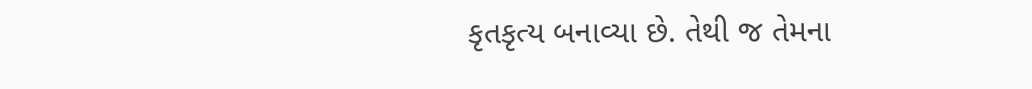કૃતકૃત્ય બનાવ્યા છે. તેથી જ તેમના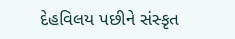દેહવિલય પછીને સંસ્કૃત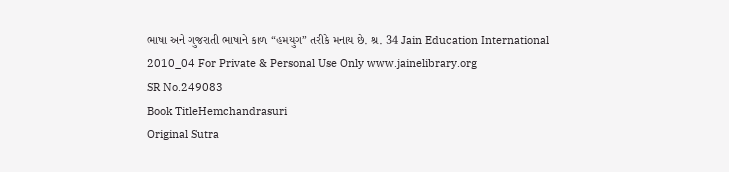ભાષા અને ગુજરાતી ભાષાને કાળ “હમયુગ” તરીકે મનાય છે. શ્ર. 34 Jain Education International 2010_04 For Private & Personal Use Only www.jainelibrary.org
SR No.249083
Book TitleHemchandrasuri
Original Sutra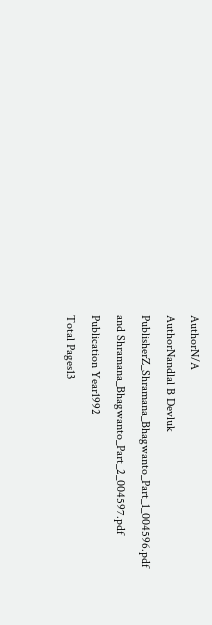AuthorN/A
AuthorNandlal B Devluk
PublisherZ_Shramana_Bhagwanto_Part_1_004596.pdf and Shramana_Bhagwanto_Part_2_004597.pdf
Publication Year1992
Total Pages13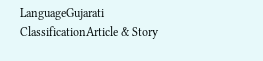LanguageGujarati
ClassificationArticle & Story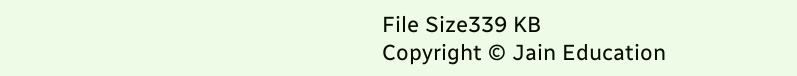File Size339 KB
Copyright © Jain Education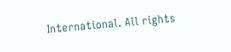International. All rights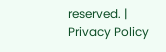reserved. | Privacy Policy